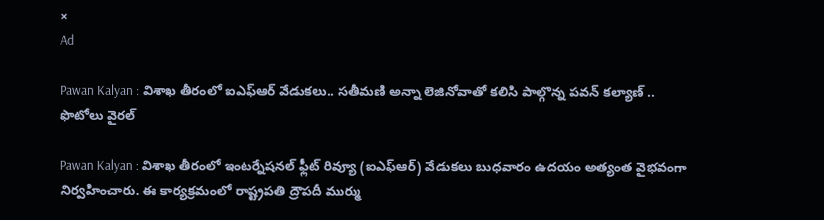×
Ad

Pawan Kalyan : విశాఖ తీరంలో ఐఎఫ్‌ఆర్ వేడుకలు.. సతీమణి అన్నా లెజినోవాతో కలిసి పాల్గొన్న పవన్ కల్యాణ్ .. ఫొటోలు వైరల్

Pawan Kalyan : విశాఖ తీరంలో ఇంటర్నేషనల్‌ ఫ్లీట్‌ రివ్యూ (ఐఎఫ్‌ఆర్‌) వేడుకలు బుధవారం ఉదయం అత్యంత వైభవంగా నిర్వహించారు. ఈ కార్యక్రమంలో రాష్ట్రపతి ద్రౌపదీ ముర్ము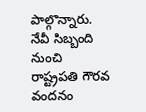పాల్గొన్నారు. నేవీ సిబ్బంది నుంచి రాష్ట్రపతి గౌరవ వందనం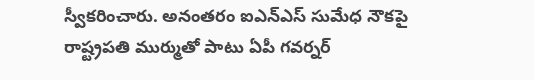స్వీకరించారు. అనంతరం ఐఎన్‌ఎస్‌ సుమేధ నౌకపై రాష్ట్రపతి ముర్ముతో పాటు ఏపీ గవర్నర్‌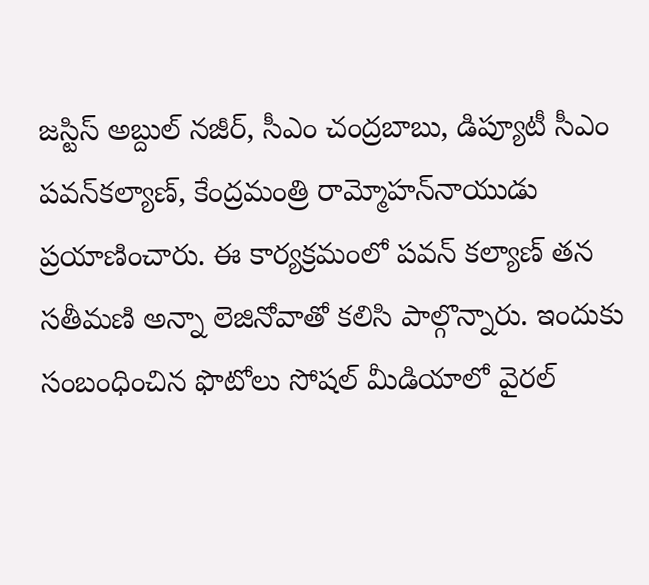జస్టిస్‌ అబ్దుల్‌ నజీర్‌, సీఎం చంద్రబాబు, డిప్యూటీ సీఎం పవన్‌కల్యాణ్‌, కేంద్రమంత్రి రామ్మోహన్‌నాయుడు ప్రయాణించారు. ఈ కార్యక్రమంలో పవన్ కల్యాణ్ తన సతీమణి అన్నా లెజినోవా‌తో కలిసి పాల్గొన్నారు. ఇందుకు సంబంధించిన ఫొటోలు సోషల్ మీడియాలో వైరల్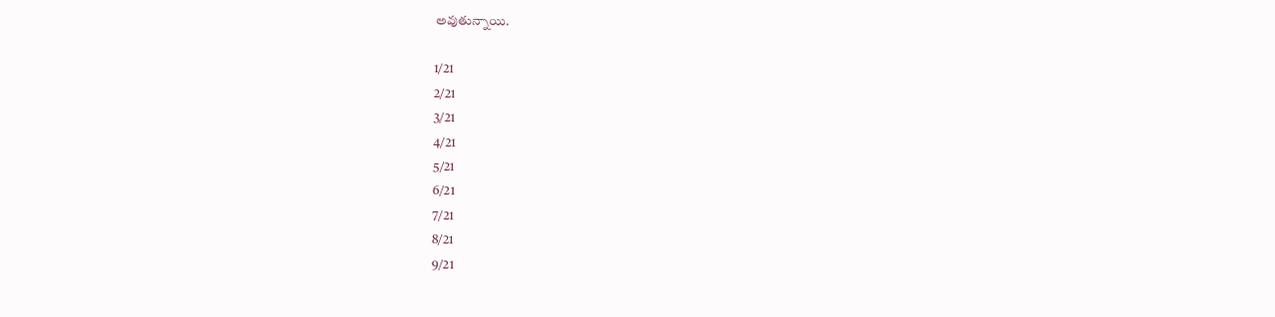అవుతున్నాయి.

1/21
2/21
3/21
4/21
5/21
6/21
7/21
8/21
9/21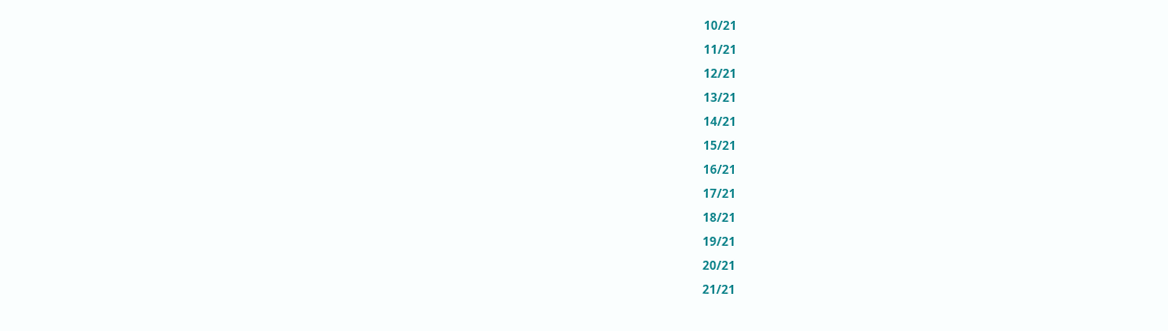10/21
11/21
12/21
13/21
14/21
15/21
16/21
17/21
18/21
19/21
20/21
21/21